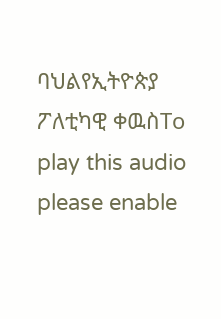ባህልየኢትዮጵያ ፖለቲካዊ ቀዉስTo play this audio please enable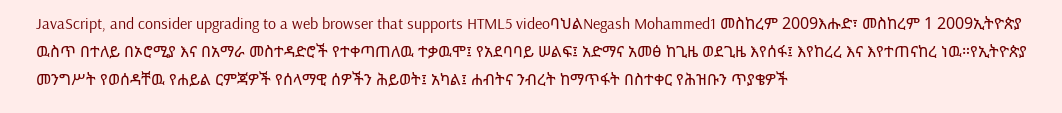JavaScript, and consider upgrading to a web browser that supports HTML5 videoባህልNegash Mohammed1 መስከረም 2009እሑድ፣ መስከረም 1 2009ኢትዮጵያ ዉስጥ በተለይ በኦሮሚያ እና በአማራ መስተዳድሮች የተቀጣጠለዉ ተቃዉሞ፤ የአደባባይ ሠልፍ፤ አድማና አመፅ ከጊዜ ወደጊዜ እየሰፋ፤ እየከረረ እና እየተጠናከረ ነዉ።የኢትዮጵያ መንግሥት የወሰዳቸዉ የሐይል ርምጃዎች የሰላማዊ ሰዎችን ሕይወት፤ አካል፤ ሐብትና ንብረት ከማጥፋት በስተቀር የሕዝቡን ጥያቄዎች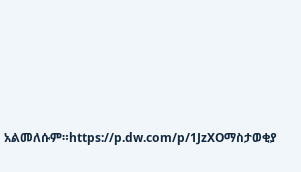አልመለሱም።https://p.dw.com/p/1JzXOማስታወቂያ